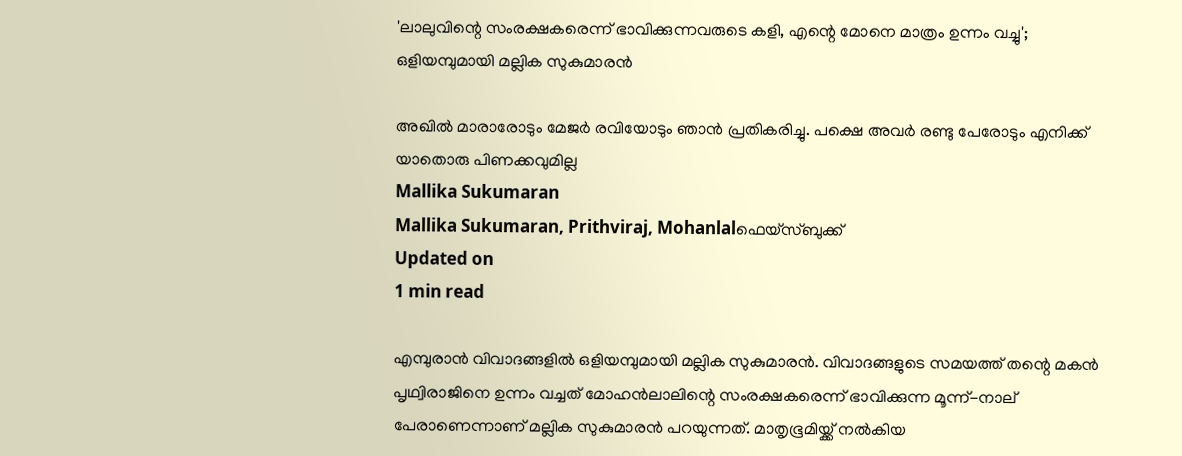'ലാലുവിന്റെ സംരക്ഷകരെന്ന് ഭാവിക്കുന്നവരുടെ കളി, എന്റെ മോനെ മാത്രം ഉന്നം വച്ചു'; ഒളിയമ്പുമായി മല്ലിക സുകുമാരന്‍

അഖില്‍ മാരാരോടും മേജര്‍ രവിയോടും ഞാന്‍ പ്രതികരിച്ചു. പക്ഷെ അവര്‍ രണ്ടു പേരോടും എനിക്ക് യാതൊരു പിണക്കവുമില്ല
Mallika Sukumaran
Mallika Sukumaran, Prithviraj, Mohanlalഫെയ്സ്ബുക്ക്
Updated on
1 min read

എമ്പുരാന്‍ വിവാദങ്ങളില്‍ ഒളിയമ്പുമായി മല്ലിക സുകുമാരന്‍. വിവാദങ്ങളുടെ സമയത്ത് തന്റെ മകന്‍ പൃഥ്വിരാജിനെ ഉന്നം വച്ചത് മോഹന്‍ലാലിന്റെ സംരക്ഷകരെന്ന് ഭാവിക്കുന്ന മൂന്ന്-നാല് പേരാണെന്നാണ് മല്ലിക സുകുമാരന്‍ പറയുന്നത്. മാതൃഭൂമിയ്ക്ക് നല്‍കിയ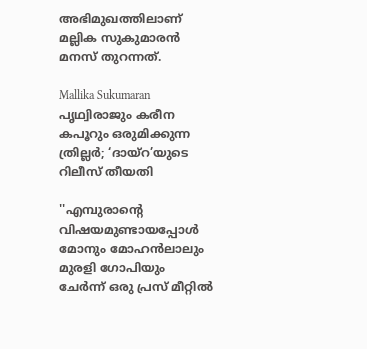അഭിമുഖത്തിലാണ് മല്ലിക സുകുമാരന്‍ മനസ് തുറന്നത്.

Mallika Sukumaran
പൃഥ്വിരാജും കരീന കപൂറും ഒരുമിക്കുന്ന ത്രില്ലർ; ‘ദായ്റ’യുടെ റിലീസ് തീയതി

''എമ്പുരാന്റെ വിഷയമുണ്ടായപ്പോള്‍ മോനും മോഹന്‍ലാലും മുരളി ഗോപിയും ചേര്‍ന്ന് ഒരു പ്രസ് മീറ്റില്‍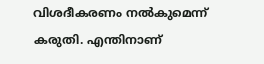വിശദീകരണം നല്‍കുമെന്ന് കരുതി. എന്തിനാണ്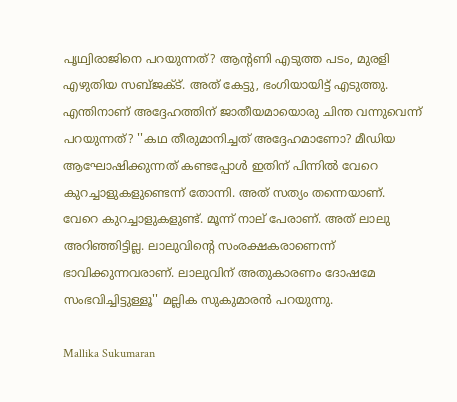പൃഥ്വിരാജിനെ പറയുന്നത്? ആന്റണി എടുത്ത പടം, മുരളി എഴുതിയ സബ്ജക്ട്. അത് കേട്ടു, ഭംഗിയായിട്ട് എടുത്തു. എന്തിനാണ് അദ്ദേഹത്തിന് ജാതീയമായൊരു ചിന്ത വന്നുവെന്ന് പറയുന്നത്? ''കഥ തീരുമാനിച്ചത് അദ്ദേഹമാണോ? മീഡിയ ആഘോഷിക്കുന്നത് കണ്ടപ്പോള്‍ ഇതിന് പിന്നില്‍ വേറെ കുറച്ചാളുകളുണ്ടെന്ന് തോന്നി. അത് സത്യം തന്നെയാണ്. വേറെ കുറച്ചാളുകളുണ്ട്. മൂന്ന് നാല് പേരാണ്. അത് ലാലു അറിഞ്ഞിട്ടില്ല. ലാലുവിന്റെ സംരക്ഷകരാണെന്ന് ഭാവിക്കുന്നവരാണ്. ലാലുവിന് അതുകാരണം ദോഷമേ സംഭവിച്ചിട്ടുള്ളൂ'' മല്ലിക സുകുമാരന്‍ പറയുന്നു.

Mallika Sukumaran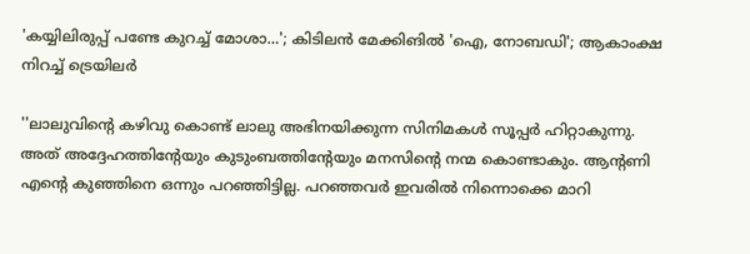'കയ്യിലിരുപ്പ് പണ്ടേ കുറച്ച് മോശാ...'; കിടിലന്‍ മേക്കിങില്‍ 'ഐ, നോബഡി'; ആകാംക്ഷ നിറച്ച് ട്രെയിലര്‍

''ലാലുവിന്റെ കഴിവു കൊണ്ട് ലാലു അഭിനയിക്കുന്ന സിനിമകള്‍ സൂപ്പര്‍ ഹിറ്റാകുന്നു. അത് അദ്ദേഹത്തിന്റേയും കുടുംബത്തിന്റേയും മനസിന്റെ നന്മ കൊണ്ടാകും. ആന്റണി എന്റെ കുഞ്ഞിനെ ഒന്നും പറഞ്ഞിട്ടില്ല. പറഞ്ഞവര്‍ ഇവരില്‍ നിന്നൊക്കെ മാറി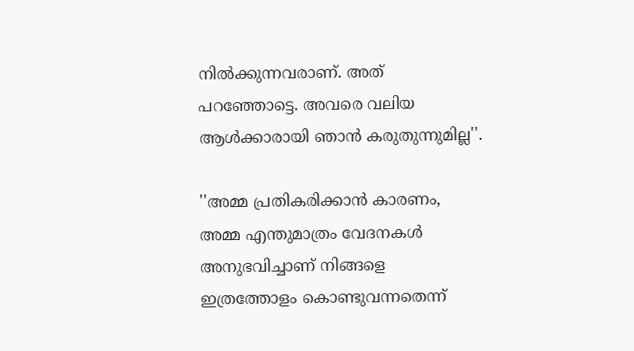നില്‍ക്കുന്നവരാണ്. അത് പറഞ്ഞോട്ടെ. അവരെ വലിയ ആള്‍ക്കാരായി ഞാന്‍ കരുതുന്നുമില്ല''.

''അമ്മ പ്രതികരിക്കാന്‍ കാരണം, അമ്മ എന്തുമാത്രം വേദനകള്‍ അനുഭവിച്ചാണ് നിങ്ങളെ ഇത്രത്തോളം കൊണ്ടുവന്നതെന്ന്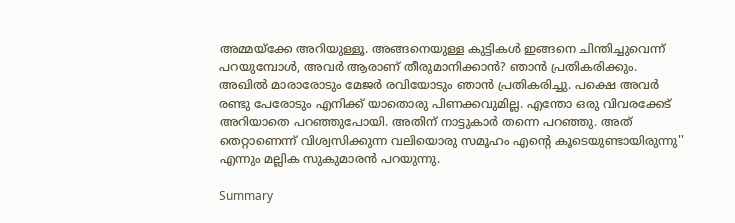അമ്മയ്‌ക്കേ അറിയുള്ളൂ. അങ്ങനെയുള്ള കുട്ടികള്‍ ഇങ്ങനെ ചിന്തിച്ചുവെന്ന് പറയുമ്പോള്‍, അവര്‍ ആരാണ് തീരുമാനിക്കാന്‍? ഞാന്‍ പ്രതികരിക്കും. അഖില്‍ മാരാരോടും മേജര്‍ രവിയോടും ഞാന്‍ പ്രതികരിച്ചു. പക്ഷെ അവര്‍ രണ്ടു പേരോടും എനിക്ക് യാതൊരു പിണക്കവുമില്ല. എന്തോ ഒരു വിവരക്കേട് അറിയാതെ പറഞ്ഞുപോയി. അതിന് നാട്ടുകാര്‍ തന്നെ പറഞ്ഞു. അത് തെറ്റാണെന്ന് വിശ്വസിക്കുന്ന വലിയൊരു സമൂഹം എന്റെ കൂടെയുണ്ടായിരുന്നു'' എന്നും മല്ലിക സുകുമാരന്‍ പറയുന്നു.

Summary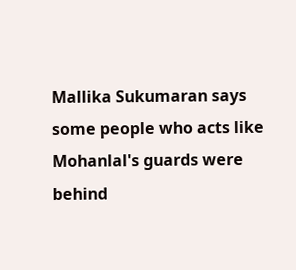Mallika Sukumaran says some people who acts like Mohanlal's guards were behind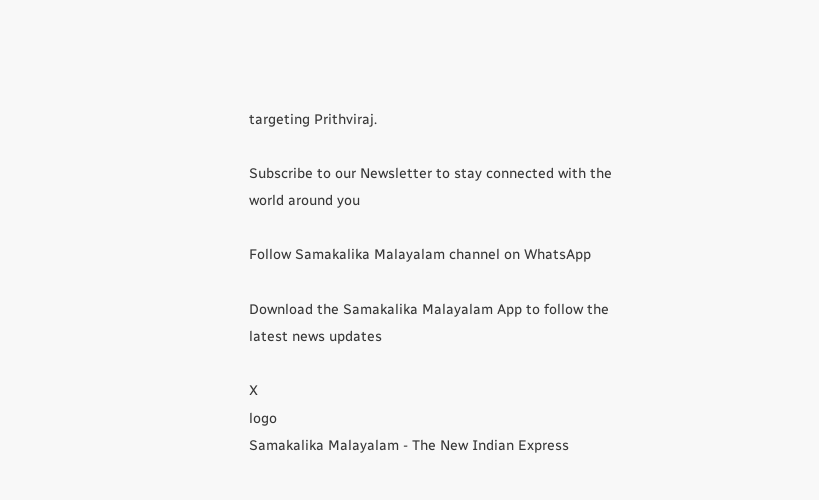targeting Prithviraj.

Subscribe to our Newsletter to stay connected with the world around you

Follow Samakalika Malayalam channel on WhatsApp

Download the Samakalika Malayalam App to follow the latest news updates

X
logo
Samakalika Malayalam - The New Indian Express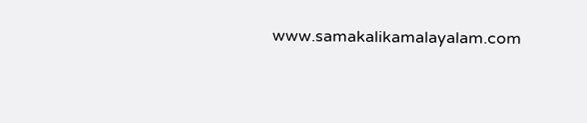www.samakalikamalayalam.com